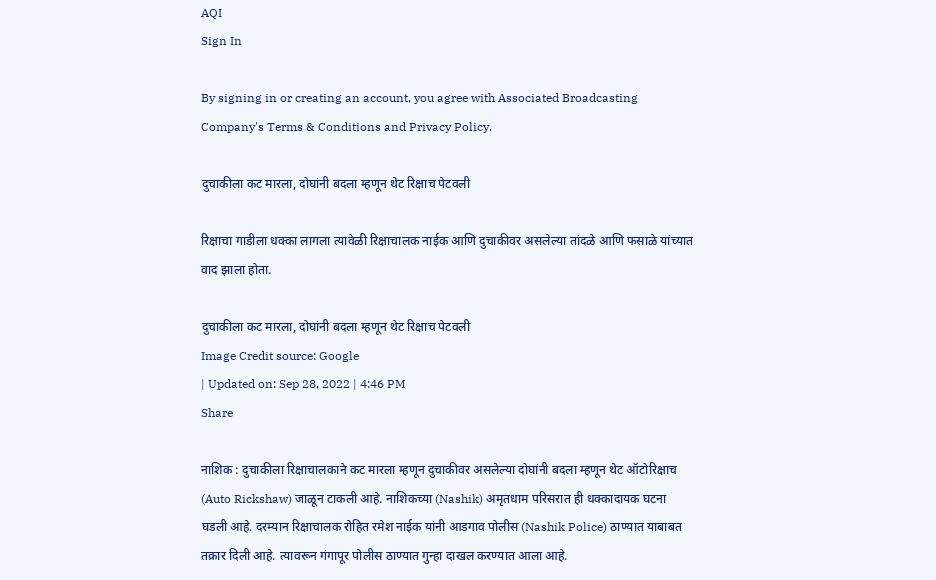AQI
Sign In

By signing in or creating an account, you agree with Associated Broadcasting Company's Terms & Conditions and Privacy Policy.

दुचाकीला कट मारला, दोघांनी बदला म्हणून थेट रिक्षाच पेटवली

रिक्षाचा गाडीला धक्का लागला त्यावेळी रिक्षाचालक नाईक आणि दुचाकीवर असलेल्या तांदळे आणि फसाळे यांच्यात वाद झाला होता.

दुचाकीला कट मारला, दोघांनी बदला म्हणून थेट रिक्षाच पेटवली
Image Credit source: Google
| Updated on: Sep 28, 2022 | 4:46 PM
Share

नाशिक : दुचाकीला रिक्षाचालकाने कट मारला म्हणून दुचाकीवर असलेल्या दोघांनी बदला म्हणून थेट ऑटोरिक्षाच (Auto Rickshaw) जाळून टाकली आहे. नाशिकच्या (Nashik) अमृतधाम परिसरात ही धक्कादायक घटना घडली आहे. दरम्यान रिक्षाचालक रोहित रमेश नाईक यांनी आडगाव पोलीस (Nashik Police) ठाण्यात याबाबत तक्रार दिली आहे. त्यावरून गंगापूर पोलीस ठाण्यात गुन्हा दाखल करण्यात आला आहे.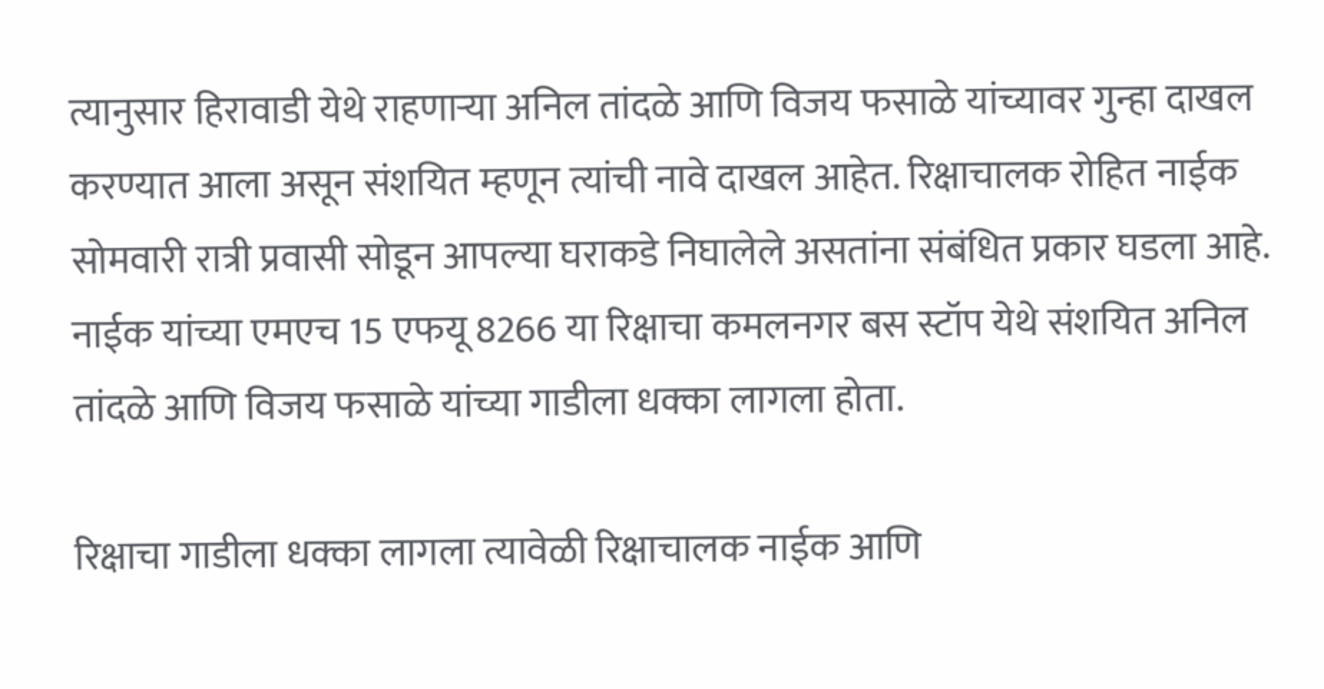त्यानुसार हिरावाडी येथे राहणाऱ्या अनिल तांदळे आणि विजय फसाळे यांच्यावर गुन्हा दाखल करण्यात आला असून संशयित म्हणून त्यांची नावे दाखल आहेत. रिक्षाचालक रोहित नाईक सोमवारी रात्री प्रवासी सोडून आपल्या घराकडे निघालेले असतांना संबंधित प्रकार घडला आहे. नाईक यांच्या एमएच 15 एफयू 8266 या रिक्षाचा कमलनगर बस स्टॉप येथे संशयित अनिल तांदळे आणि विजय फसाळे यांच्या गाडीला धक्का लागला होता.

रिक्षाचा गाडीला धक्का लागला त्यावेळी रिक्षाचालक नाईक आणि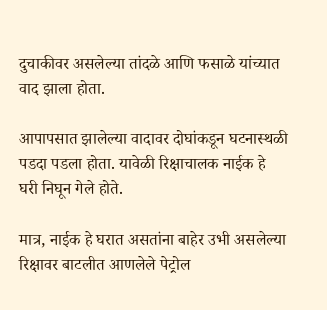दुचाकीवर असलेल्या तांदळे आणि फसाळे यांच्यात वाद झाला होता.

आपापसात झालेल्या वादावर दोघांकडून घटनास्थळी पडदा पडला होता. यावेळी रिक्षाचालक नाईक हे घरी निघून गेले होते.

मात्र, नाईक हे घरात असतांना बाहेर उभी असलेल्या रिक्षावर बाटलीत आणलेले पेट्रोल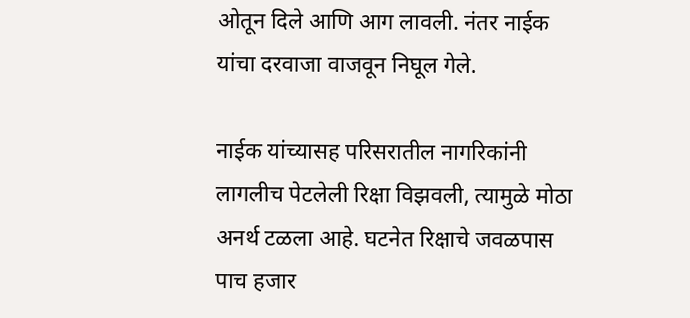ओतून दिले आणि आग लावली. नंतर नाईक यांचा दरवाजा वाजवून निघूल गेले.

नाईक यांच्यासह परिसरातील नागरिकांनी लागलीच पेटलेली रिक्षा विझवली, त्यामुळे मोठा अनर्थ टळला आहे. घटनेत रिक्षाचे जवळपास पाच हजार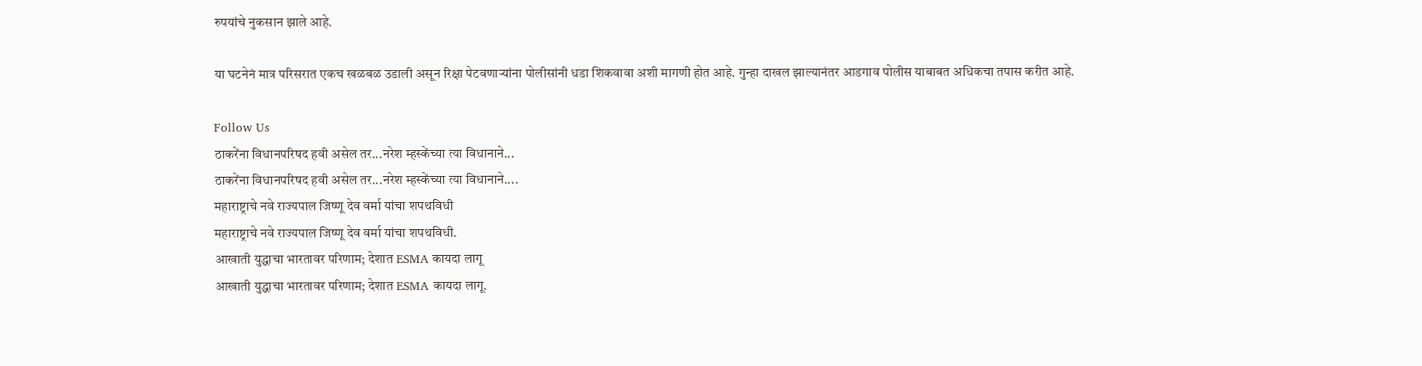रुपयांचे नुकसान झाले आहे.

या घटनेनं मात्र परिसरात एकच खळबळ उडाली असून रिक्षा पेटवणाऱ्यांना पोलीसांनी धडा शिकवावा अशी मागणी होत आहे. गुन्हा दाखल झाल्यानंतर आडगाव पोलीस याबाबत अधिकचा तपास करीत आहे.

Follow Us
ठाकरेंना विधानपरिषद हवी असेल तर...नरेश म्हस्केंच्या त्या विधानाने...
ठाकरेंना विधानपरिषद हवी असेल तर...नरेश म्हस्केंच्या त्या विधानाने....
महाराष्ट्राचे नवे राज्यपाल जिष्णू देव वर्मा यांचा शपथविधी
महाराष्ट्राचे नवे राज्यपाल जिष्णू देव वर्मा यांचा शपथविधी.
आखाती युद्धाचा भारतावर परिणाम; देशात ESMA कायदा लागू
आखाती युद्धाचा भारतावर परिणाम; देशात ESMA कायदा लागू.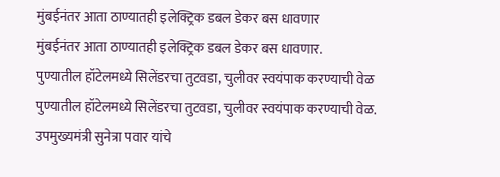मुंबईनंतर आता ठाण्यातही इलेक्ट्रिक डबल डेकर बस धावणार
मुंबईनंतर आता ठाण्यातही इलेक्ट्रिक डबल डेकर बस धावणार.
पुण्यातील हॉटेलमध्ये सिलेंडरचा तुटवडा, चुलीवर स्वयंपाक करण्याची वेळ
पुण्यातील हॉटेलमध्ये सिलेंडरचा तुटवडा, चुलीवर स्वयंपाक करण्याची वेळ.
उपमुख्यमंत्री सुनेत्रा पवार यांचे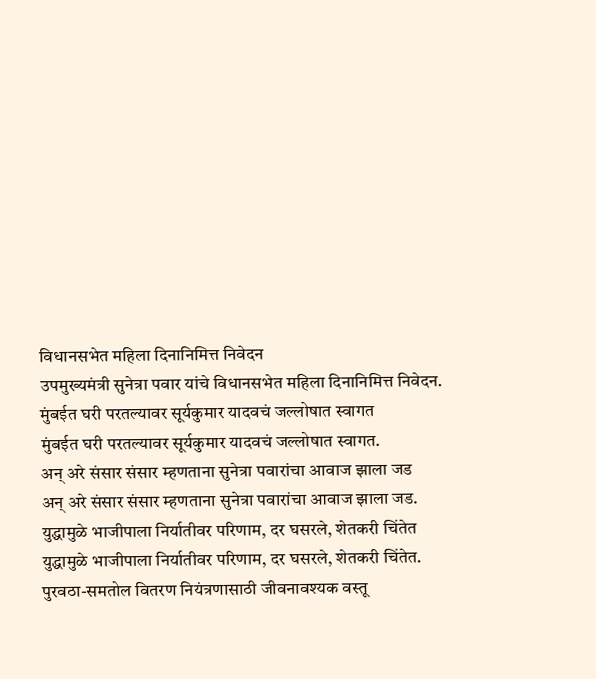विधानसभेत महिला दिनानिमित्त निवेदन
उपमुख्यमंत्री सुनेत्रा पवार यांचे विधानसभेत महिला दिनानिमित्त निवेदन.
मुंबईत घरी परतल्यावर सूर्यकुमार यादवचं जल्लोषात स्वागत
मुंबईत घरी परतल्यावर सूर्यकुमार यादवचं जल्लोषात स्वागत.
अन् अरे संसार संसार म्हणताना सुनेत्रा पवारांचा आवाज झाला जड
अन् अरे संसार संसार म्हणताना सुनेत्रा पवारांचा आवाज झाला जड.
युद्धामुळे भाजीपाला निर्यातीवर परिणाम, दर घसरले, शेतकरी चिंतेत
युद्धामुळे भाजीपाला निर्यातीवर परिणाम, दर घसरले, शेतकरी चिंतेत.
पुरवठा-समतोल वितरण नियंत्रणासाठी जीवनावश्यक वस्तू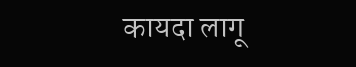कायदा लागू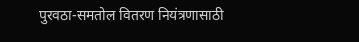पुरवठा-समतोल वितरण नियंत्रणासाठी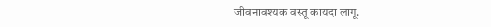जीवनावश्यक वस्तू कायदा लागू.